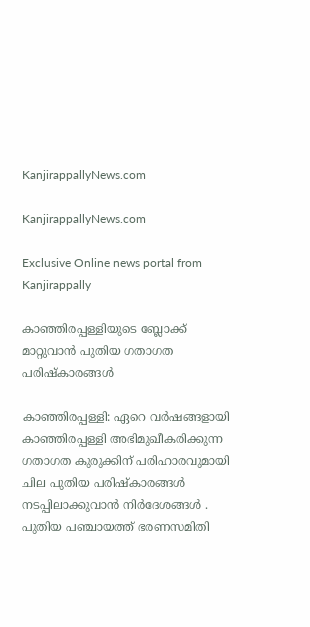KanjirappallyNews.com

KanjirappallyNews.com

Exclusive Online news portal from Kanjirappally

കാഞ്ഞിരപ്പള്ളിയുടെ ബ്ലോക്ക് മാറ്റുവാൻ പുതിയ ഗതാഗത പരിഷ്‌കാരങ്ങൾ

കാഞ്ഞിരപ്പള്ളി: ഏറെ വർഷങ്ങളായി കാഞ്ഞിരപ്പള്ളി അഭിമുഖീകരിക്കുന്ന ഗതാഗത കുരുക്കിന് പരിഹാരവുമായി ചില പുതിയ പരിഷ്‌കാരങ്ങൾ നടപ്പിലാക്കുവാൻ നിർദേശങ്ങൾ . പുതിയ പഞ്ചായത്ത് ഭരണസമിതി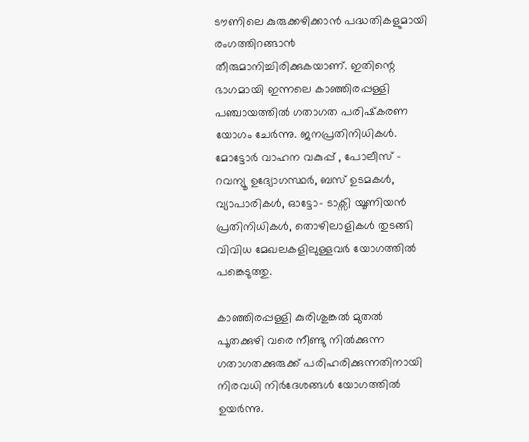ടൗണിലെ കുരുക്കഴിക്കാൻ പദ്ധതികളുമായി രംഗത്തിറങ്ങാ൯ തീരുമാനിച്ചിരിക്കുകയാണ്. ഇതിന്റെ ഭാഗമായി ഇന്നലെ കാഞ്ഞിരപ്പള്ളി പഞ്ചായത്തിൽ ഗതാഗത പരിഷ്‌കരണ യോഗം ചേർന്നു. ജനപ്രതിനിധികൾ. മോട്ടോർ വാഹന വകുപ്പ് , പോലീസ് – റവന്യൂ ഉദ്യോഗസ്ഥർ, ബസ് ഉടമകൾ, വ്യാപാരികൾ, ഓട്ടോ- ടാക്സി യൂണിയൻ പ്രതിനിധികൾ, തൊഴിലാളികൾ തുടങ്ങി വിവിധ മേഖലകളിലുള്ളവർ യോഗത്തിൽ പങ്കെടുത്തു.

കാഞ്ഞിരപ്പള്ളി കുരിശുങ്കൽ മുതൽ പൂതക്കുഴി വരെ നീണ്ടു നിൽക്കുന്ന ഗതാഗതക്കുരുക്ക്‌ പരിഹരിക്കുന്നതിനായി നിരവധി നിർദേശങ്ങൾ യോഗത്തിൽ ഉയർന്നു.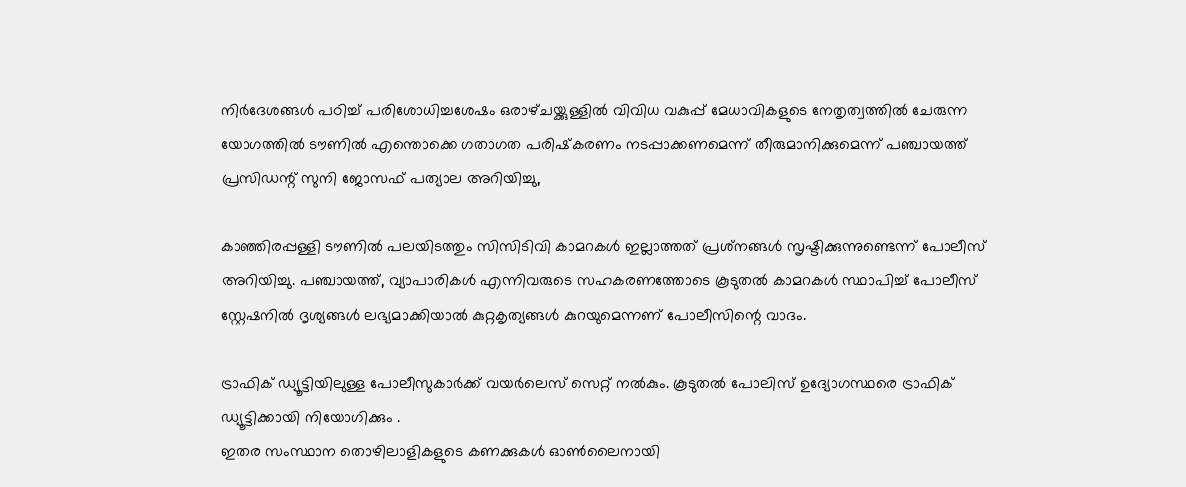നിർദേശങ്ങൾ പഠിച്ച് പരിശോധിച്ചശേഷം ഒരാഴ്‌ചയ്ക്കുള്ളിൽ വിവിധ വകുപ്പ് മേധാവികളുടെ നേതൃത്വത്തിൽ ചേരുന്ന
യോഗത്തിൽ ടൗണിൽ എന്തൊക്കെ ഗതാഗത പരിഷ്‌കരണം നടപ്പാക്കണമെന്ന് തീരുമാനിക്കുമെന്ന് പഞ്ചായത്ത് പ്രസിഡന്റ് സുനി ജോസഫ് പത്യാല അറിയിച്ചു,

കാഞ്ഞിരപ്പള്ളി ടൗണിൽ പലയിടത്തും സിസിടിവി കാമറകൾ ഇല്ലാത്തത് പ്രശ്‌നങ്ങൾ സൃഷ്ടിക്കുന്നുണ്ടെന്ന് പോലീസ് അറിയിച്ചു. പഞ്ചായത്ത്, വ്യാപാരികൾ എന്നിവരുടെ സഹകരണത്തോടെ കൂടുതൽ കാമറകൾ സ്ഥാപിച്ച് പോലീസ് സ്റ്റേഷനിൽ ദൃശ്യങ്ങൾ ലഭ്യമാക്കിയാൽ കുറ്റകൃത്യങ്ങൾ കുറയുമെന്നണ് പോലീസിന്റെ വാദം.

ട്രാഫിക് ഡ്യൂട്ടിയിലുള്ള പോലീസുകാർക്ക് വയർലെസ് സെറ്റ് നൽ‌കും. കൂടുതൽ പോലിസ് ഉദ്യോഗസ്ഥരെ ട്രാഫിക് ഡ്യൂട്ടിക്കായി നിയോഗിക്കും .
ഇതര സംസ്ഥാന തൊഴിലാളികളുടെ കണക്കുകൾ ഓൺലൈനായി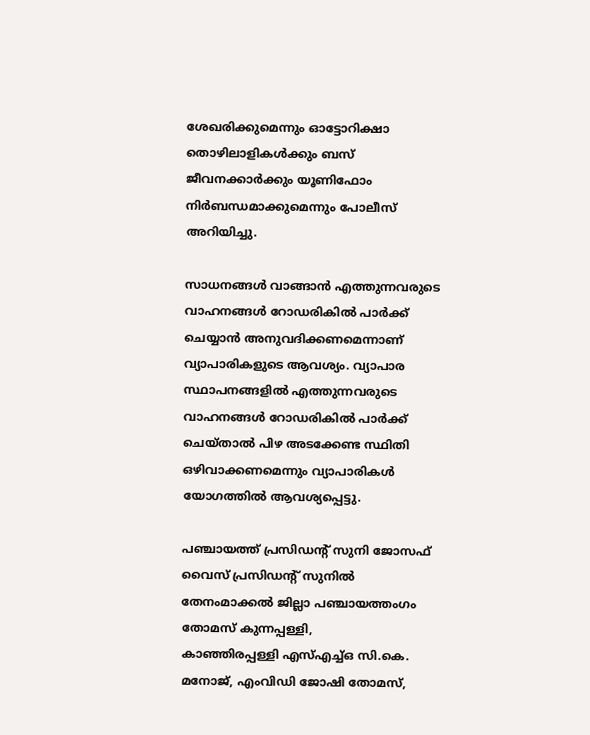ശേഖരിക്കുമെന്നും ഓട്ടോറിക്ഷാ തൊഴിലാളികൾക്കും ബസ് ജീവനക്കാർക്കും യൂണിഫോം നിർബന്ധമാക്കുമെന്നും പോലീസ് അറിയിച്ചു.

സാധനങ്ങൾ വാങ്ങാൻ എത്തുന്നവരുടെ വാഹനങ്ങൾ റോഡരികിൽ പാർക്ക് ചെയ്യാൻ അനുവദിക്കണമെന്നാണ് വ്യാപാരികളുടെ ആവശ്യം. വ്യാപാര സ്ഥാപനങ്ങളിൽ എത്തുന്നവരുടെ വാഹനങ്ങൾ റോഡരികിൽ പാർക്ക് ചെയ്‌താൽ പിഴ അടക്കേണ്ട സ്ഥിതി ഒഴിവാക്കണമെന്നും വ്യാപാരികൾ യോഗത്തിൽ ആവശ്യപ്പെട്ടു.

പഞ്ചായത്ത് പ്രസിഡന്റ് സുനി ജോസഫ് വൈസ് പ്രസിഡന്റ് സുനിൽ തേനംമാക്കൽ ജില്ലാ പഞ്ചായത്തംഗം തോമസ് കുന്നപ്പള്ളി,
കാഞ്ഞിരപ്പള്ളി എസ്എച്ച്ഒ സി.കെ. മനോജ്, എംവിഡി ജോഷി തോമസ്,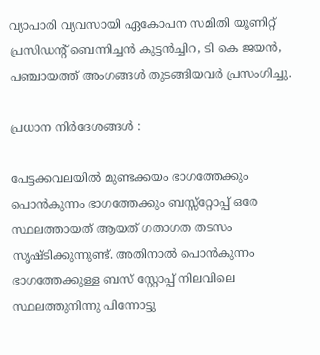വ്യാപാരി വ്യവസായി ഏകോപന സമിതി യൂണിറ്റ് പ്രസിഡന്റ് ബെന്നിച്ചൻ കുട്ടൻച്ചിറ, ടി കെ ജയൻ, പഞ്ചായത്ത് അംഗങ്ങൾ തുടങ്ങിയവർ പ്രസംഗിച്ചു.

പ്രധാന നിർദേശങ്ങൾ :

പേട്ടക്കവലയിൽ മുണ്ടക്കയം ഭാഗത്തേക്കും പൊൻകുന്നം ഭാഗത്തേക്കും ബസ്സ്റ്റോപ്പ് ഒരേ സ്ഥലത്തായത് ആയത് ഗതാഗത തടസം സൃഷ്ടിക്കുന്നുണ്ട്. അതിനാൽ പൊൻകുന്നം ഭാഗത്തേക്കുള്ള ബസ് സ്റ്റോപ്പ് നിലവിലെ സ്ഥലത്തുനിന്നു പിന്നോട്ടു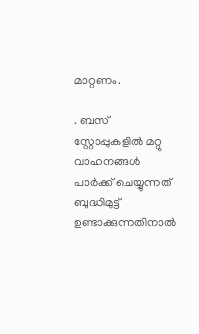മാറ്റണം.

. ബസ് സ്റ്റോപ്പുകളിൽ മറ്റു വാഹനങ്ങൾ പാർക്ക് ചെയ്യുന്നത് ബുദ്ധിമുട്ട് ഉണ്ടാക്കുന്നതിനാൽ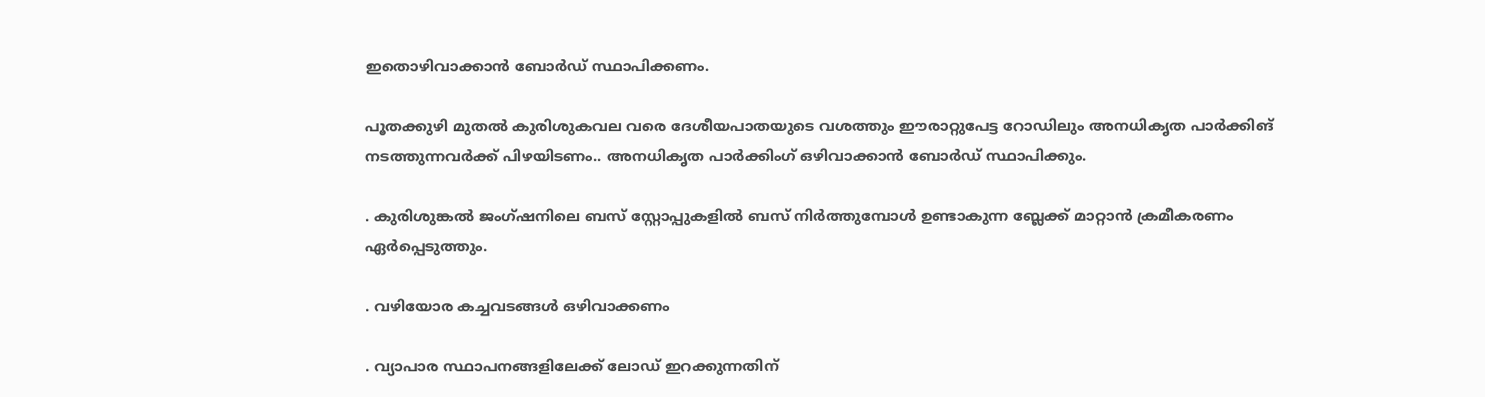ഇതൊഴിവാക്കാൻ ബോർഡ് സ്ഥാപിക്കണം.

പൂതക്കുഴി മുതൽ കുരിശുകവല വരെ ദേശീയപാതയുടെ വശത്തും ഈരാറ്റുപേട്ട റോഡിലും അനധികൃത പാർക്കിങ് നടത്തുന്നവർക്ക് പിഴയിടണം.. അനധികൃത പാർക്കിംഗ് ഒഴിവാക്കാൻ ബോർഡ് സ്ഥാപിക്കും.

. കുരിശുങ്കൽ ജംഗ്ഷനിലെ ബസ് സ്റ്റോപ്പുകളിൽ ബസ് നിർത്തുമ്പോൾ ഉണ്ടാകുന്ന ബ്ലേക്ക് മാറ്റാൻ ക്രമീകരണം ഏർപ്പെടുത്തും.

. വഴിയോര കച്ചവടങ്ങൾ ഒഴിവാക്കണം

. വ്യാപാര സ്ഥാപനങ്ങളിലേക്ക് ലോഡ് ഇറക്കുന്നതിന്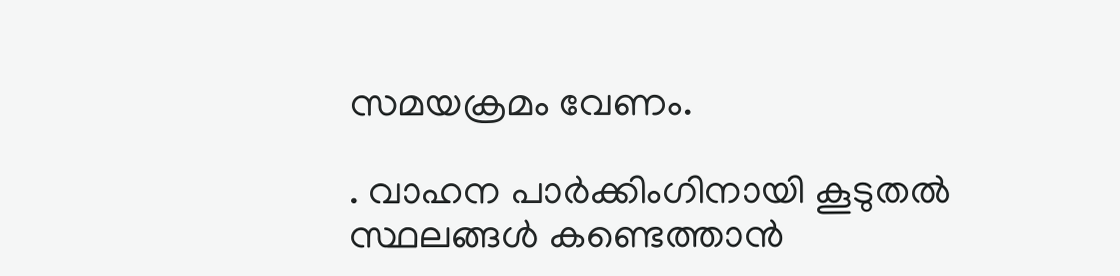സമയക്രമം വേണം.

. വാഹന പാർക്കിംഗിനായി കൂടുതൽ സ്ഥലങ്ങൾ കണ്ടെത്താൻ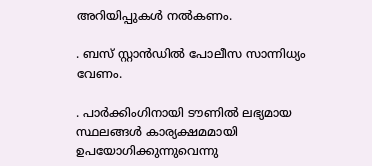അറിയിപ്പുകൾ നൽകണം.

. ബസ് സ്റ്റാൻഡിൽ പോലീസ സാന്നിധ്യം വേണം.

. പാർക്കിംഗിനായി ടൗണിൽ ലഭ്യമായ സ്ഥലങ്ങൾ കാര്യക്ഷമമായി ഉപയോഗിക്കുന്നുവെന്നു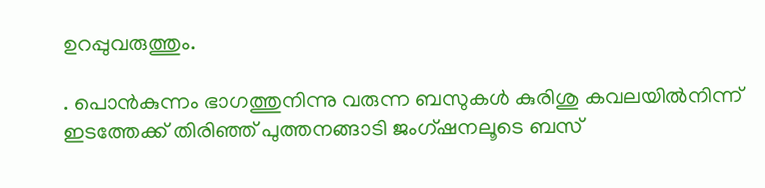ഉറപ്പുവരുത്തും.

. പൊൻകുന്നം ഭാഗത്തുനിന്നു വരുന്ന ബസുകൾ കുരിശു കവലയിൽനിന്ന് ഇടത്തേക്ക് തിരിഞ്ഞ് പുത്തനങ്ങാടി ജംഗ്ഷനലൂടെ ബസ്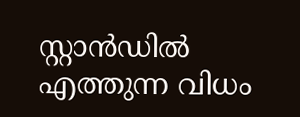സ്റ്റാൻഡിൽ എത്തുന്ന വിധം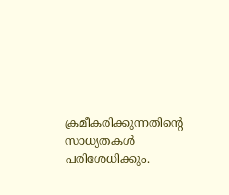ക്രമീകരിക്കുന്നതിന്റെ സാധ്യതകൾ പരിശേധിക്കും.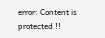error: Content is protected !!